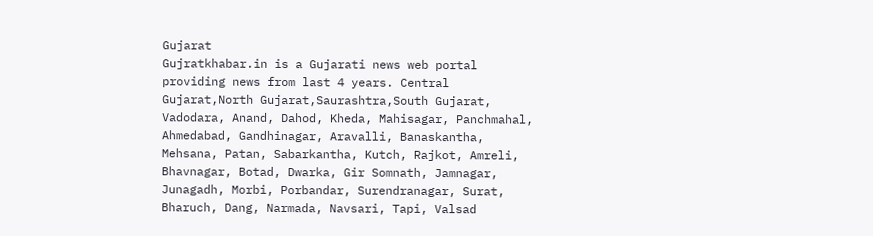Gujarat
Gujratkhabar.in is a Gujarati news web portal providing news from last 4 years. Central Gujarat,North Gujarat,Saurashtra,South Gujarat, Vadodara, Anand, Dahod, Kheda, Mahisagar, Panchmahal, Ahmedabad, Gandhinagar, Aravalli, Banaskantha, Mehsana, Patan, Sabarkantha, Kutch, Rajkot, Amreli, Bhavnagar, Botad, Dwarka, Gir Somnath, Jamnagar, Junagadh, Morbi, Porbandar, Surendranagar, Surat, Bharuch, Dang, Narmada, Navsari, Tapi, Valsad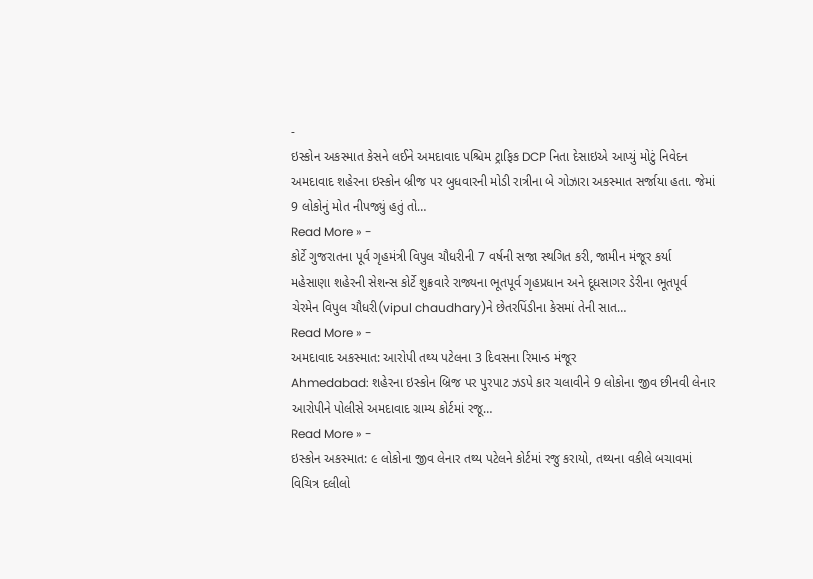-
ઇસ્કોન અકસ્માત કેસને લઈને અમદાવાદ પશ્ચિમ ટ્રાફિક DCP નિતા દેસાઇએ આપ્યું મોટું નિવેદન
અમદાવાદ શહેરના ઇસ્કોન બ્રીજ પર બુધવારની મોડી રાત્રીના બે ગોઝારા અકસ્માત સર્જાયા હતા. જેમાં 9 લોકોનું મોત નીપજ્યું હતું તો…
Read More » -
કોર્ટે ગુજરાતના પૂર્વ ગૃહમંત્રી વિપુલ ચૌધરીની 7 વર્ષની સજા સ્થગિત કરી, જામીન મંજૂર કર્યા
મહેસાણા શહેરની સેશન્સ કોર્ટે શુક્રવારે રાજ્યના ભૂતપૂર્વ ગૃહપ્રધાન અને દૂધસાગર ડેરીના ભૂતપૂર્વ ચેરમેન વિપુલ ચૌધરી(vipul chaudhary)ને છેતરપિંડીના કેસમાં તેની સાત…
Read More » -
અમદાવાદ અકસ્માત: આરોપી તથ્ય પટેલના 3 દિવસના રિમાન્ડ મંજૂર
Ahmedabad: શહેરના ઇસ્કોન બ્રિજ પર પુરપાટ ઝડપે કાર ચલાવીને 9 લોકોના જીવ છીનવી લેનાર આરોપીને પોલીસે અમદાવાદ ગ્રામ્ય કોર્ટમાં રજૂ…
Read More » -
ઇસ્કોન અકસ્માત: ૯ લોકોના જીવ લેનાર તથ્ય પટેલને કોર્ટમાં રજુ કરાયો, તથ્યના વકીલે બચાવમાં વિચિત્ર દલીલો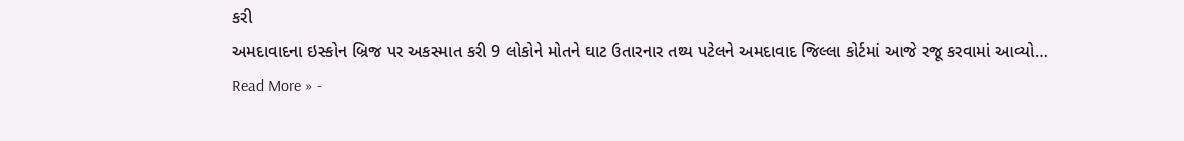કરી
અમદાવાદના ઇસ્કોન બ્રિજ પર અકસ્માત કરી 9 લોકોને મોતને ઘાટ ઉતારનાર તથ્ય પટેલને અમદાવાદ જિલ્લા કોર્ટમાં આજે રજૂ કરવામાં આવ્યો…
Read More » -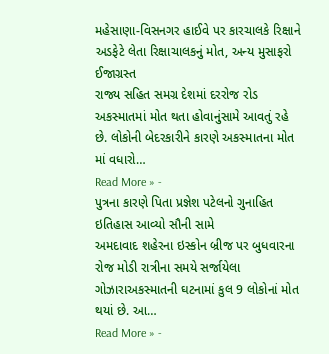મહેસાણા-વિસનગર હાઈવે પર કારચાલકે રિક્ષાને અડફેટે લેતા રિક્ષાચાલકનું મોત, અન્ય મુસાફરો ઈજાગ્રસ્ત
રાજ્ય સહિત સમગ્ર દેશમાં દરરોજ રોડ અકસ્માતમાં મોત થતા હોવાનુંસામે આવતું રહે છે. લોકોની બેદરકારીને કારણે અકસ્માતના મોત માં વધારો…
Read More » -
પુત્રના કારણે પિતા પ્રજ્ઞેશ પટેલનો ગુનાહિત ઇતિહાસ આવ્યો સૌની સામે
અમદાવાદ શહેરના ઇસ્કોન બ્રીજ પર બુધવારના રોજ મોડી રાત્રીના સમયે સર્જાયેલા ગોઝારાઅકસ્માતની ઘટનામાં કુલ 9 લોકોનાં મોત થયાં છે. આ…
Read More » -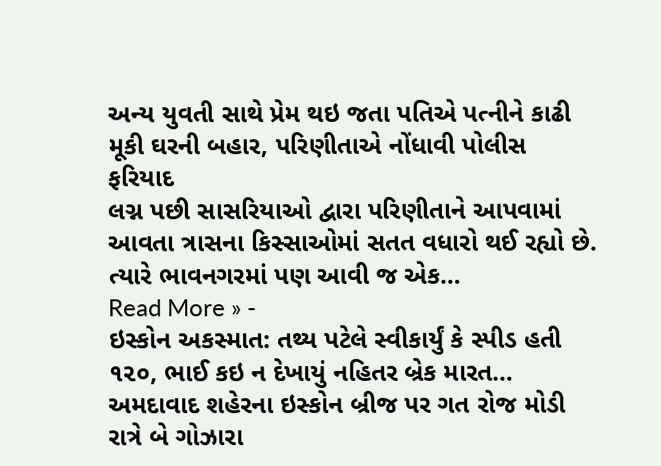અન્ય યુવતી સાથે પ્રેમ થઇ જતા પતિએ પત્નીને કાઢી મૂકી ઘરની બહાર, પરિણીતાએ નોંધાવી પોલીસ ફરિયાદ
લગ્ન પછી સાસરિયાઓ દ્વારા પરિણીતાને આપવામાં આવતા ત્રાસના કિસ્સાઓમાં સતત વધારો થઈ રહ્યો છે. ત્યારે ભાવનગરમાં પણ આવી જ એક…
Read More » -
ઇસ્કોન અકસ્માત: તથ્ય પટેલે સ્વીકાર્યું કે સ્પીડ હતી ૧૨૦, ભાઈ કઇ ન દેખાયું નહિતર બ્રેક મારત…
અમદાવાદ શહેરના ઇસ્કોન બ્રીજ પર ગત રોજ મોડી રાત્રે બે ગોઝારા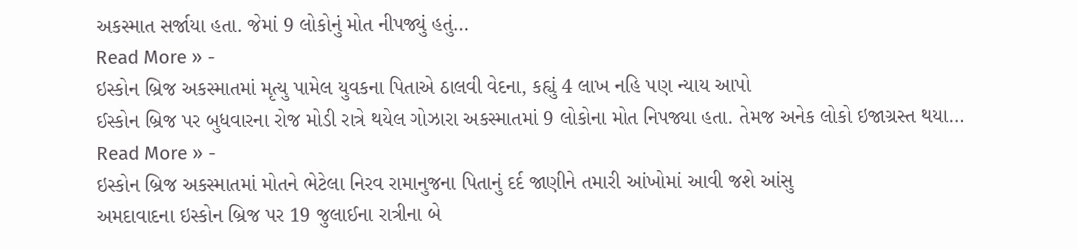અકસ્માત સર્જાયા હતા. જેમાં 9 લોકોનું મોત નીપજ્યું હતું…
Read More » -
ઇસ્કોન બ્રિજ અકસ્માતમાં મૃત્યુ પામેલ યુવકના પિતાએ ઠાલવી વેદના, કહ્યું 4 લાખ નહિ પણ ન્યાય આપો
ઈસ્કોન બ્રિજ પર બુધવારના રોજ મોડી રાત્રે થયેલ ગોઝારા અકસ્માતમાં 9 લોકોના મોત નિપજ્યા હતા. તેમજ અનેક લોકો ઇજાગ્રસ્ત થયા…
Read More » -
ઇસ્કોન બ્રિજ અકસ્માતમાં મોતને ભેટેલા નિરવ રામાનુજના પિતાનું દર્દ જાણીને તમારી આંખોમાં આવી જશે આંસુ
અમદાવાદના ઇસ્કોન બ્રિજ પર 19 જુલાઈના રાત્રીના બે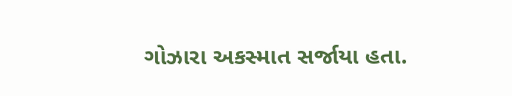ગોઝારા અકસ્માત સર્જાયા હતા.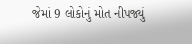જેમાં 9 લોકોનું મોત નીપજ્યું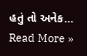હતું તો અનેક…
Read More »